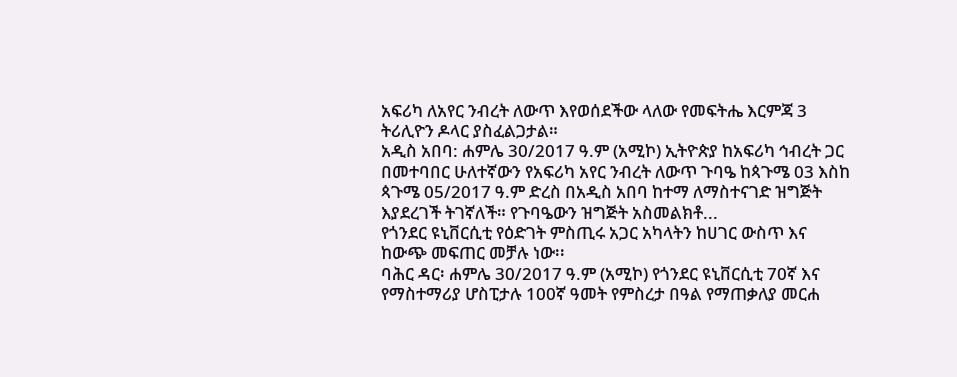አፍሪካ ለአየር ንብረት ለውጥ እየወሰደችው ላለው የመፍትሔ እርምጃ 3 ትሪሊዮን ዶላር ያስፈልጋታል።
አዲስ አበባ: ሐምሌ 30/2017 ዓ.ም (አሚኮ) ኢትዮጵያ ከአፍሪካ ኅብረት ጋር በመተባበር ሁለተኛውን የአፍሪካ አየር ንብረት ለውጥ ጉባዔ ከጳጉሜ 03 እስከ ጳጉሜ 05/2017 ዓ.ም ድረስ በአዲስ አበባ ከተማ ለማስተናገድ ዝግጅት እያደረገች ትገኛለች። የጉባዔውን ዝግጅት አስመልክቶ...
የጎንደር ዩኒቨርሲቲ የዕድገት ምስጢሩ አጋር አካላትን ከሀገር ውስጥ እና ከውጭ መፍጠር መቻሉ ነው፡፡
ባሕር ዳር፡ ሐምሌ 30/2017 ዓ.ም (አሚኮ) የጎንደር ዩኒቨርሲቲ 70ኛ እና የማስተማሪያ ሆስፒታሉ 100ኛ ዓመት የምስረታ በዓል የማጠቃለያ መርሐ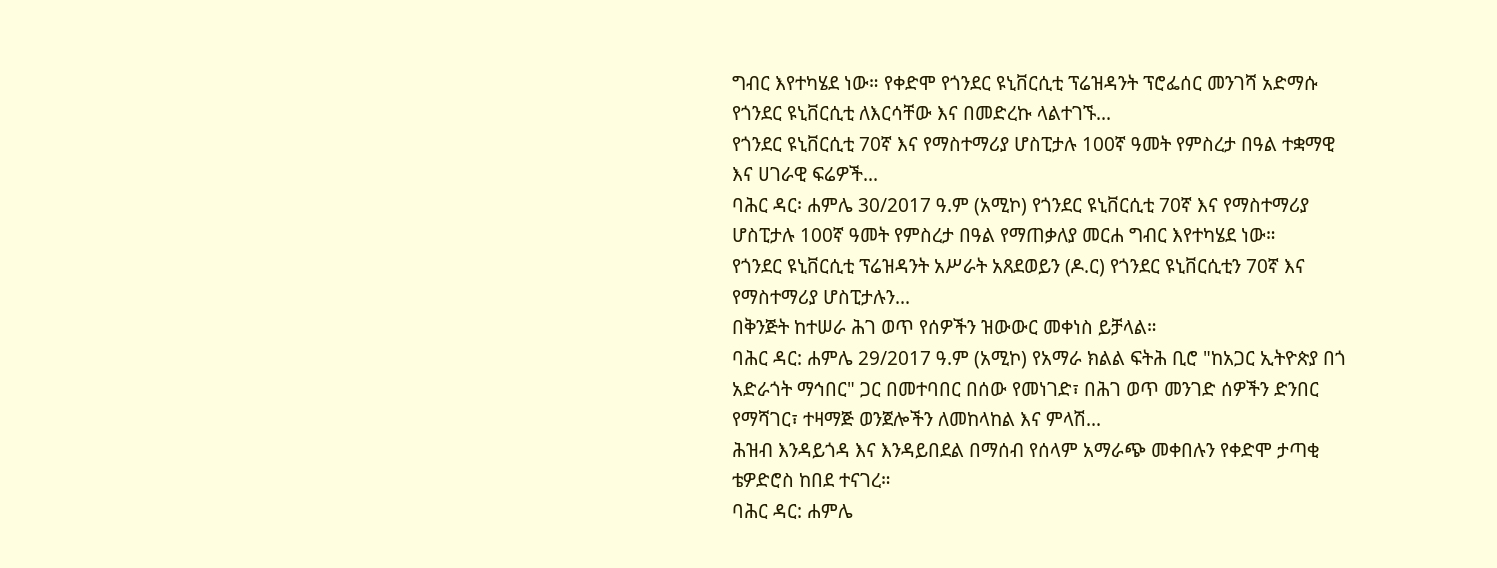ግብር እየተካሄደ ነው። የቀድሞ የጎንደር ዩኒቨርሲቲ ፕሬዝዳንት ፕሮፌሰር መንገሻ አድማሱ የጎንደር ዩኒቨርሲቲ ለእርሳቸው እና በመድረኩ ላልተገኙ...
የጎንደር ዩኒቨርሲቲ 70ኛ እና የማስተማሪያ ሆስፒታሉ 100ኛ ዓመት የምስረታ በዓል ተቋማዊ እና ሀገራዊ ፍሬዎች...
ባሕር ዳር፡ ሐምሌ 30/2017 ዓ.ም (አሚኮ) የጎንደር ዩኒቨርሲቲ 70ኛ እና የማስተማሪያ ሆስፒታሉ 100ኛ ዓመት የምስረታ በዓል የማጠቃለያ መርሐ ግብር እየተካሄደ ነው።
የጎንደር ዩኒቨርሲቲ ፕሬዝዳንት አሥራት አጸደወይን (ዶ.ር) የጎንደር ዩኒቨርሲቲን 70ኛ እና የማስተማሪያ ሆስፒታሉን...
በቅንጅት ከተሠራ ሕገ ወጥ የሰዎችን ዝውውር መቀነስ ይቻላል።
ባሕር ዳር: ሐምሌ 29/2017 ዓ.ም (አሚኮ) የአማራ ክልል ፍትሕ ቢሮ "ከአጋር ኢትዮጵያ በጎ አድራጎት ማኅበር" ጋር በመተባበር በሰው የመነገድ፣ በሕገ ወጥ መንገድ ሰዎችን ድንበር የማሻገር፣ ተዛማጅ ወንጀሎችን ለመከላከል እና ምላሽ...
ሕዝብ እንዳይጎዳ እና እንዳይበደል በማሰብ የሰላም አማራጭ መቀበሉን የቀድሞ ታጣቂ ቴዎድሮስ ከበደ ተናገረ።
ባሕር ዳር: ሐምሌ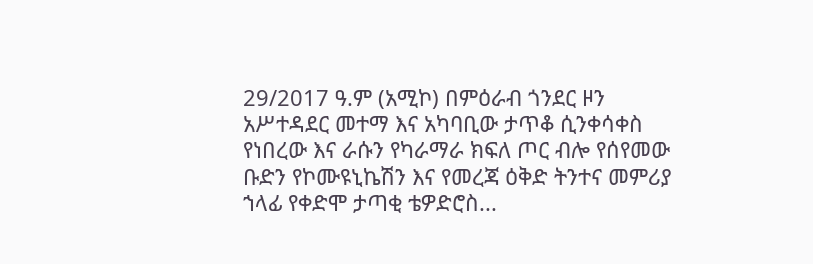29/2017 ዓ.ም (አሚኮ) በምዕራብ ጎንደር ዞን አሥተዳደር መተማ እና አካባቢው ታጥቆ ሲንቀሳቀስ የነበረው እና ራሱን የካራማራ ክፍለ ጦር ብሎ የሰየመው ቡድን የኮሙዩኒኬሽን እና የመረጃ ዕቅድ ትንተና መምሪያ ኀላፊ የቀድሞ ታጣቂ ቴዎድሮስ...